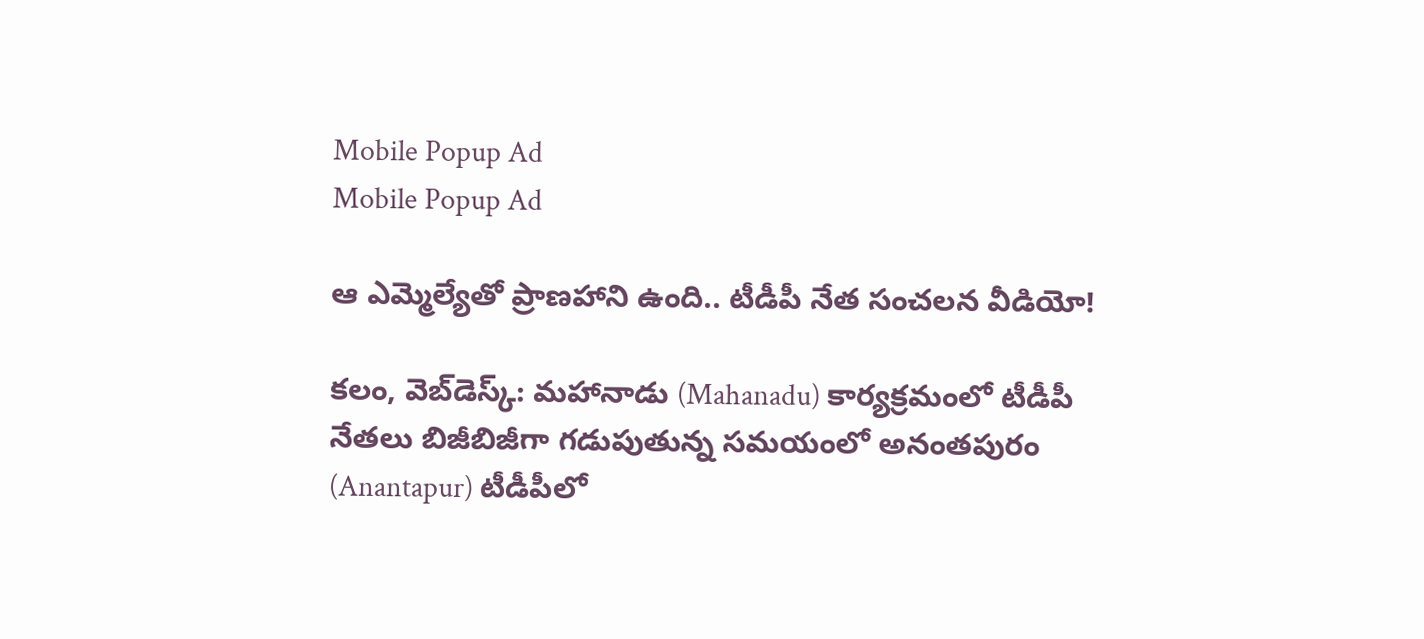Mobile Popup Ad
Mobile Popup Ad

ఆ ఎమ్మెల్యేతో ప్రాణ‌హాని ఉంది.. టీడీపీ నేత సంచ‌ల‌న వీడియో!

క‌లం, వెబ్‌డెస్క్‌: మ‌హానాడు (Mahanadu) కార్య‌క్ర‌మంలో టీడీపీ నేత‌లు బిజీబిజీగా గ‌డుపుతున్న స‌మ‌యంలో అనంత‌పురం (Anantapur) టీడీపీలో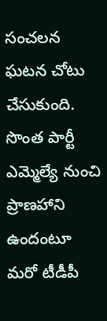సంచ‌ల‌న ఘ‌ట‌న చోటు చేసుకుంది. సొంత పార్టీ ఎమ్మెల్యే నుంచి ప్రాణ‌హాని ఉందంటూ మ‌రో టీడీపీ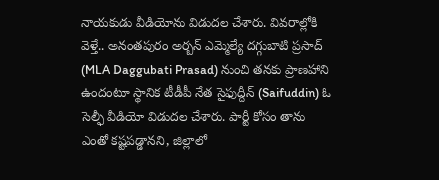నాయ‌కుడు వీడియోను విడుద‌ల చేశారు. వివ‌రాల్లోకి వెళ్తే.. అనంత‌పురం అర్బ‌న్ ఎమ్మెల్యే ద‌గ్గుబాటి ప్ర‌సాద్ (MLA Daggubati Prasad) నుంచి త‌న‌కు ప్రాణ‌హాని ఉందంటూ స్థానిక టీడీపీ నేత సైఫుద్దీన్ (Saifuddin) ఓ సెల్ఫీ వీడియో విడుద‌ల చేశారు. పార్టీ కోసం తాను ఎంతో క‌ష్ట‌ప‌డ్డాన‌ని, జిల్లాలో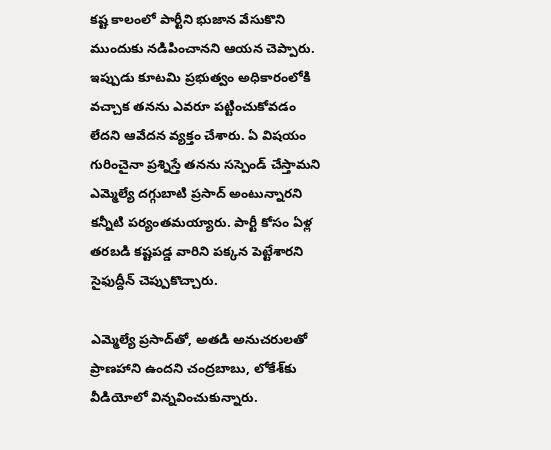క‌ష్ట కాలంలో పార్టీని భుజాన వేసుకొని ముందుకు న‌డిపించాన‌ని ఆయ‌న చెప్పారు. ఇప్పుడు కూట‌మి ప్ర‌భుత్వం అధికారంలోకి వ‌చ్చాక త‌న‌ను ఎవ‌రూ ప‌ట్టించుకోవ‌డం లేద‌ని ఆవేద‌న వ్య‌క్తం చేశారు. ఏ విష‌యం గురించైనా ప్ర‌శ్నిస్తే త‌న‌ను స‌స్పెండ్ చేస్తామ‌ని ఎమ్మెల్యే ద‌గ్గుబాటి ప్ర‌సాద్ అంటున్నార‌ని క‌న్నీటి ప‌ర్యంత‌మ‌య్యారు. పార్టీ కోసం ఏళ్ల త‌ర‌బ‌డి క‌ష్ట‌ప‌డ్డ వారిని ప‌క్క‌న పెట్టేశార‌ని సైఫుద్దీన్ చెప్పుకొచ్చారు.

ఎమ్మెల్యే ప్ర‌సాద్‌తో, అత‌డి అనుచ‌రుల‌తో ప్రాణ‌హాని ఉంద‌ని చంద్ర‌బాబు, లోకేశ్‌కు వీడియోలో విన్న‌వించుకున్నారు.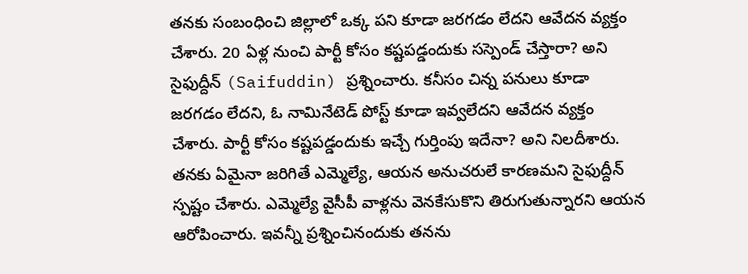త‌న‌కు సంబంధించి జిల్లాలో ఒక్క పని కూడా జ‌ర‌గ‌డం లేద‌ని ఆవేద‌న వ్య‌క్తం చేశారు. 20 ఏళ్ల నుంచి పార్టీ కోసం క‌ష్ట‌ప‌డ్డందుకు స‌స్పెండ్ చేస్తారా? అని సైఫుద్దీన్ (Saifuddin) ప్ర‌శ్నించారు. క‌నీసం చిన్న ప‌నులు కూడా జ‌ర‌గ‌డం లేద‌ని, ఓ నామినేటెడ్ పోస్ట్ కూడా ఇవ్వ‌లేద‌ని ఆవేద‌న వ్య‌క్తం చేశారు. పార్టీ కోసం క‌ష్ట‌ప‌డ్డందుకు ఇచ్చే గుర్తింపు ఇదేనా? అని నిల‌దీశారు. త‌న‌కు ఏమైనా జ‌రిగితే ఎమ్మెల్యే, ఆయ‌న అనుచ‌రులే కార‌ణ‌మ‌ని సైఫుద్దీన్ స్ప‌ష్టం చేశారు. ఎమ్మెల్యే వైసీపీ వాళ్ల‌ను వెన‌కేసుకొని తిరుగుతున్నార‌ని ఆయ‌న‌ ఆరోపించారు. ఇవ‌న్నీ ప్ర‌శ్నించినందుకు త‌న‌ను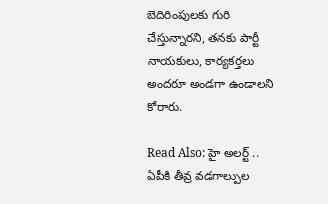బెదిరింపుల‌కు గురి చేస్తున్నార‌ని, త‌న‌కు పార్టీ నాయ‌కులు, కార్య‌క‌ర్త‌లు అంద‌రూ అండ‌గా ఉండాల‌ని కోరారు.

Read Also: హై అలర్ట్ .. ఏపీకి తీవ్ర వడగాల్పుల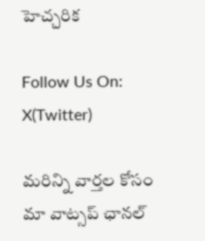హెచ్చరిక

Follow Us On: X(Twitter)

మ‌రిన్ని వార్త‌ల కోసం మా వాట్స‌ప్ ఛాన‌ల్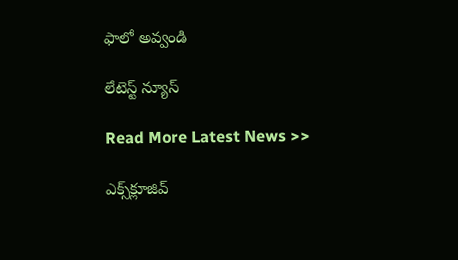ఫాలో అవ్వండి

లేటెస్ట్ న్యూస్‌

Read More Latest News >>

ఎక్స్‌క్లూజివ్‌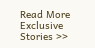Read More Exclusive Stories >>